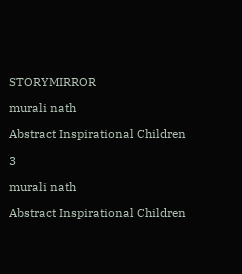STORYMIRROR

murali nath

Abstract Inspirational Children

3

murali nath

Abstract Inspirational Children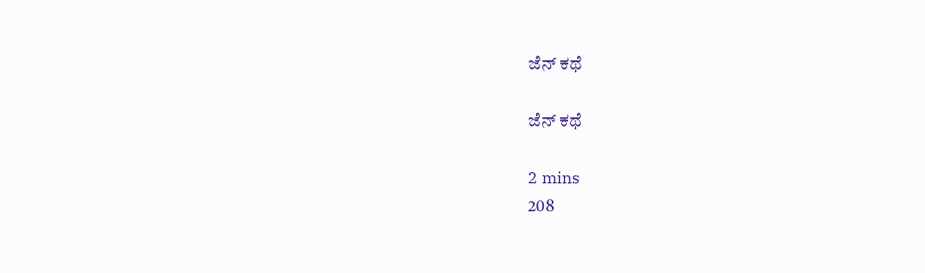ಜೆನ್ ಕಥೆ

ಜೆನ್ ಕಥೆ

2 mins
208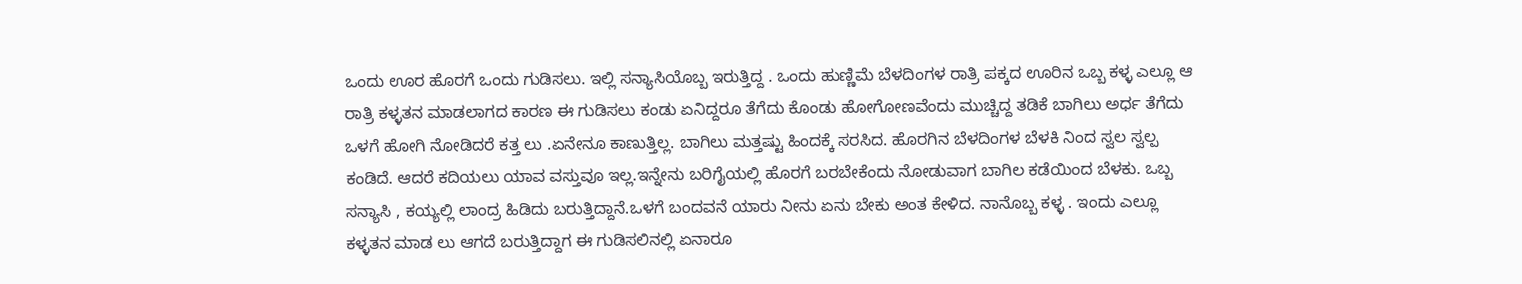ಒಂದು ಊರ ಹೊರಗೆ ಒಂದು ಗುಡಿಸಲು. ಇಲ್ಲಿ ಸನ್ಯಾಸಿಯೊಬ್ಬ ಇರುತ್ತಿದ್ದ . ಒಂದು ಹುಣ್ಣಿಮೆ ಬೆಳದಿಂಗಳ ರಾತ್ರಿ ಪಕ್ಕದ ಊರಿನ ಒಬ್ಬ ಕಳ್ಳ ಎಲ್ಲೂ ಆ ರಾತ್ರಿ ಕಳ್ಳತನ ಮಾಡಲಾಗದ ಕಾರಣ ಈ ಗುಡಿಸಲು ಕಂಡು ಏನಿದ್ದರೂ ತೆಗೆದು ಕೊಂಡು ಹೋಗೋಣವೆಂದು ಮುಚ್ಚಿದ್ದ ತಡಿಕೆ ಬಾಗಿಲು ಅರ್ಧ ತೆಗೆದು ಒಳಗೆ ಹೋಗಿ ನೋಡಿದರೆ ಕತ್ತ ಲು .ಏನೇನೂ ಕಾಣುತ್ತಿಲ್ಲ. ಬಾಗಿಲು ಮತ್ತಷ್ಟು ಹಿಂದಕ್ಕೆ ಸರಸಿದ. ಹೊರಗಿನ ಬೆಳದಿಂಗಳ ಬೆಳಕಿ ನಿಂದ ಸ್ವಲ ಸ್ವಲ್ಪ ಕಂಡಿದೆ. ಆದರೆ ಕದಿಯಲು ಯಾವ ವಸ್ತುವೂ ಇಲ್ಲ.ಇನ್ನೇನು ಬರಿಗೈಯಲ್ಲಿ ಹೊರಗೆ ಬರಬೇಕೆಂದು ನೋಡುವಾಗ ಬಾಗಿಲ ಕಡೆಯಿಂದ ಬೆಳಕು. ಒಬ್ಬ ಸನ್ಯಾಸಿ , ಕಯ್ಯಲ್ಲಿ ಲಾಂದ್ರ ಹಿಡಿದು ಬರುತ್ತಿದ್ದಾನೆ.ಒಳಗೆ ಬಂದವನೆ ಯಾರು ನೀನು ಏನು ಬೇಕು ಅಂತ ಕೇಳಿದ. ನಾನೊಬ್ಬ ಕಳ್ಳ . ಇಂದು ಎಲ್ಲೂ ಕಳ್ಳತನ ಮಾಡ ಲು ಆಗದೆ ಬರುತ್ತಿದ್ದಾಗ ಈ ಗುಡಿಸಲಿನಲ್ಲಿ ಏನಾರೂ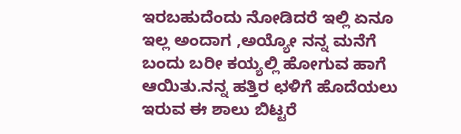ಇರಬಹುದೆಂದು ನೋಡಿದರೆ ಇಲ್ಲಿ ಏನೂ ಇಲ್ಲ ಅಂದಾಗ ,ಅಯ್ಯೋ ನನ್ನ ಮನೆಗೆ ಬಂದು ಬರೀ ಕಯ್ಯಲ್ಲಿ ಹೋಗುವ ಹಾಗೆ ಆಯಿತು.ನನ್ನ ಹತ್ತಿರ ಛಳಿಗೆ ಹೊದೆಯಲು ಇರುವ ಈ ಶಾಲು ಬಿಟ್ಟರೆ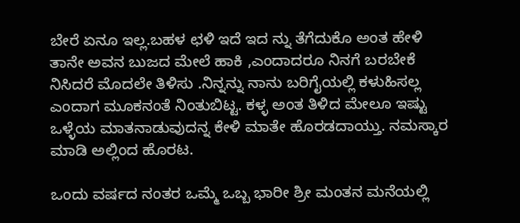ಬೇರೆ ಏನೂ ಇಲ್ಲ.ಬಹಳ ಛಳಿ ಇದೆ ಇದ ನ್ನು ತೆಗೆದುಕೊ ಅಂತ ಹೇಳಿ ತಾನೇ ಅವನ ಬುಜದ ಮೇಲೆ ಹಾಕಿ ,ಎಂದಾದರೂ ನಿನಗೆ ಬರಬೇಕೆ ನಿಸಿದರೆ ಮೊದಲೇ ತಿಳಿಸು .ನಿನ್ನನ್ನು ನಾನು ಬರಿಗೈಯಲ್ಲಿ ಕಳುಹಿಸಲ್ಲ ಎಂದಾಗ ಮೂಕನಂತೆ ನಿಂತುಬಿಟ್ಟ. ಕಳ್ಳ ಅಂತ ತಿಳಿದ ಮೇಲೂ ಇಷ್ಟು ಒಳ್ಳೆಯ ಮಾತನಾಡುವುದನ್ನ ಕೇಳಿ ಮಾತೇ ಹೊರಡದಾಯ್ತು. ನಮಸ್ಕಾರ ಮಾಡಿ ಅಲ್ಲಿಂದ ಹೊರಟ.

ಒಂದು ವರ್ಷದ ನಂತರ ಒಮ್ಮೆ ಒಬ್ಬ ಭಾರೀ ಶ್ರೀ ಮಂತನ ಮನೆಯಲ್ಲಿ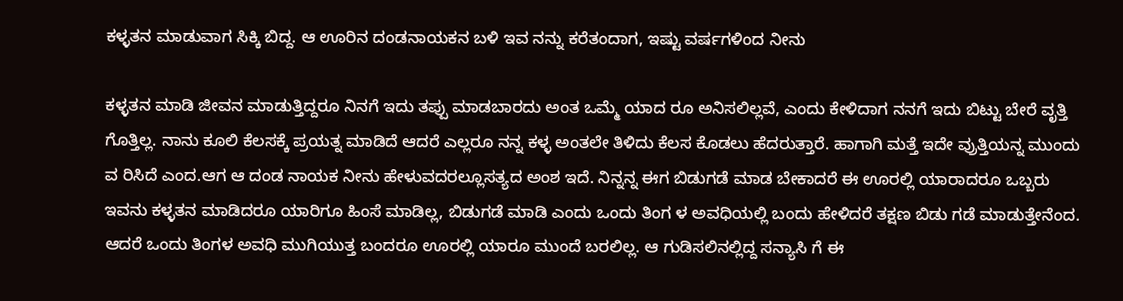ಕಳ್ಳತನ ಮಾಡುವಾಗ ಸಿಕ್ಕಿ ಬಿದ್ದ. ಆ ಊರಿನ ದಂಡನಾಯಕನ ಬಳಿ ಇವ ನನ್ನು ಕರೆತಂದಾಗ, ಇಷ್ಟು ವರ್ಷಗಳಿಂದ ನೀನು

ಕಳ್ಳತನ ಮಾಡಿ ಜೀವನ ಮಾಡುತ್ತಿದ್ದರೂ ನಿನಗೆ ಇದು ತಪ್ಪು ಮಾಡಬಾರದು ಅಂತ ಒಮ್ಮೆ ಯಾದ ರೂ ಅನಿಸಲಿಲ್ಲವೆ, ಎಂದು ಕೇಳಿದಾಗ ನನಗೆ ಇದು ಬಿಟ್ಟು ಬೇರೆ ವೃತ್ತಿ ಗೊತ್ತಿಲ್ಲ. ನಾನು ಕೂಲಿ ಕೆಲಸಕ್ಕೆ ಪ್ರಯತ್ನ ಮಾಡಿದೆ ಆದರೆ ಎಲ್ಲರೂ ‌ನನ್ನ ಕಳ್ಳ ಅಂತಲೇ ತಿಳಿದು ಕೆಲಸ ಕೊಡಲು ಹೆದರುತ್ತಾರೆ. ಹಾಗಾಗಿ ಮತ್ತೆ ಇದೇ ವ್ರುತ್ತಿಯನ್ನ ಮುಂದು ವ ರಿಸಿದೆ ಎಂದ.ಆಗ ಆ ದಂಡ ನಾಯಕ ನೀನು ಹೇಳುವದರಲ್ಲೂಸತ್ಯದ ಅಂಶ ಇದೆ. ನಿನ್ನನ್ನ ಈಗ ಬಿಡುಗಡೆ ಮಾಡ ಬೇಕಾದರೆ ಈ ಊರಲ್ಲಿ ಯಾರಾದರೂ ಒಬ್ಬರು ಇವನು ಕಳ್ಳತನ ಮಾಡಿದರೂ ಯಾರಿಗೂ ಹಿಂಸೆ ಮಾಡಿಲ್ಲ, ಬಿಡುಗಡೆ ಮಾಡಿ ಎಂದು ಒಂದು ತಿಂಗ ಳ ಅವಧಿಯಲ್ಲಿ ಬಂದು ಹೇಳಿದರೆ ತಕ್ಷಣ ಬಿಡು ಗಡೆ ಮಾಡುತ್ತೇನೆಂದ. ಆದರೆ ಒಂದು ತಿಂಗಳ ಅವಧಿ ಮುಗಿಯುತ್ತ ಬಂದರೂ ಊರಲ್ಲಿ ಯಾರೂ ಮುಂದೆ ಬರಲಿಲ್ಲ. ಆ ಗುಡಿಸಲಿನಲ್ಲಿದ್ದ ಸನ್ಯಾಸಿ ಗೆ ಈ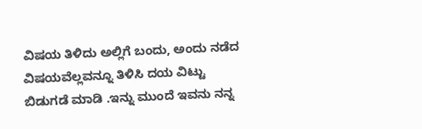ವಿಷಯ ತಿಳಿದು ಅಲ್ಲಿಗೆ ಬಂದು, ಅಂದು ನಡೆದ ವಿಷಯವೆಲ್ಲವನ್ನೂ ತಿಳಿಸಿ ದಯ ವಿಟ್ಟು ಬಿಡುಗಡೆ ಮಾಡಿ .ಇನ್ನು ಮುಂದೆ ಇವನು ನನ್ನ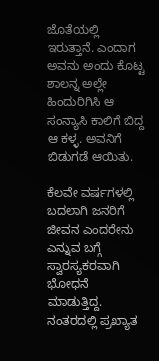ಜೊತೆಯಲ್ಲಿ ಇರುತ್ತಾನೆ. ಎಂದಾಗ ಅವನು ಅಂದು ಕೊಟ್ಟ ಶಾಲನ್ನ ಅಲ್ಲೇ ಹಿಂದುರಿಗಿಸಿ ಆ ಸಂನ್ಯಾಸಿ ಕಾಲಿಗೆ ಬಿದ್ದ ಆ ಕಳ್ಳ. ಅವನಿಗೆ ಬಿಡುಗಡೆ ಆಯಿತು.

ಕೆಲವೇ ವರ್ಷಗಳಲ್ಲಿ ಬದಲಾಗಿ ಜನರಿಗೆ ಜೀವನ ಎಂದರೇನು ಎನ್ನುವ ಬಗ್ಗೆ ಸ್ವಾರಸ್ಯಕರವಾಗಿ ಭೋಧನೆ ಮಾಡುತ್ತಿದ್ದ. ನಂತರದಲ್ಲಿ ಪ್ರಖ್ಯಾತ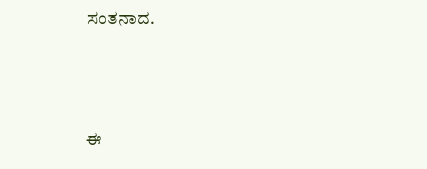ಸಂತನಾದ.



ಈ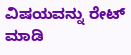ವಿಷಯವನ್ನು ರೇಟ್ ಮಾಡಿ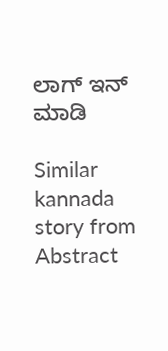ಲಾಗ್ ಇನ್ ಮಾಡಿ

Similar kannada story from Abstract